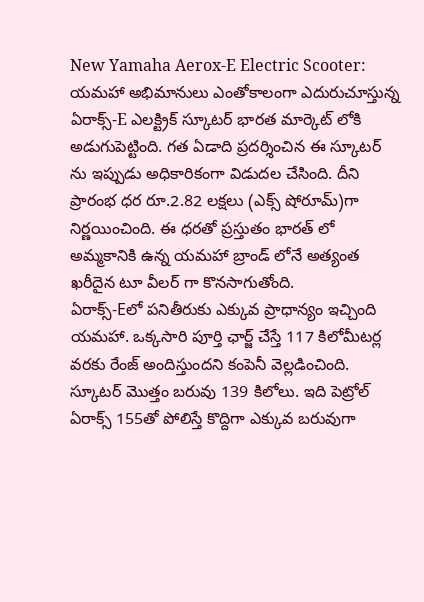New Yamaha Aerox-E Electric Scooter: యమహా అభిమానులు ఎంతోకాలంగా ఎదురుచూస్తున్న ఏరాక్స్-E ఎలక్ట్రిక్ స్కూటర్ భారత మార్కెట్ లోకి అడుగుపెట్టింది. గత ఏడాది ప్రదర్శించిన ఈ స్కూటర్ ను ఇప్పుడు అధికారికంగా విడుదల చేసింది. దీని ప్రారంభ ధర రూ.2.82 లక్షలు (ఎక్స్ షోరూమ్)గా నిర్ణయించింది. ఈ ధరతో ప్రస్తుతం భారత్ లో అమ్మకానికి ఉన్న యమహా బ్రాండ్ లోనే అత్యంత ఖరీదైన టూ వీలర్ గా కొనసాగుతోంది.
ఏరాక్స్-Eలో పనితీరుకు ఎక్కువ ప్రాధాన్యం ఇచ్చింది యమహా. ఒక్కసారి పూర్తి ఛార్జ్ చేస్తే 117 కిలోమీటర్ల వరకు రేంజ్ అందిస్తుందని కంపెనీ వెల్లడించింది. స్కూటర్ మొత్తం బరువు 139 కిలోలు. ఇది పెట్రోల్ ఏరాక్స్ 155తో పోలిస్తే కొద్దిగా ఎక్కువ బరువుగా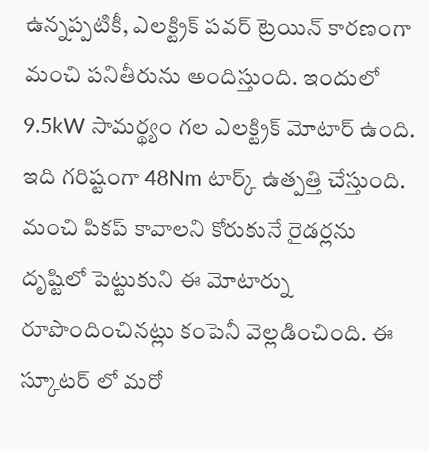ఉన్నప్పటికీ, ఎలక్ట్రిక్ పవర్ ట్రెయిన్ కారణంగా మంచి పనితీరును అందిస్తుంది. ఇందులో 9.5kW సామర్థ్యం గల ఎలక్ట్రిక్ మోటార్ ఉంది. ఇది గరిష్టంగా 48Nm టార్క్ ఉత్పత్తి చేస్తుంది. మంచి పికప్ కావాలని కోరుకునే రైడర్లను దృష్టిలో పెట్టుకుని ఈ మోటార్ను రూపొందించినట్లు కంపెనీ వెల్లడించింది. ఈ స్కూటర్ లో మరో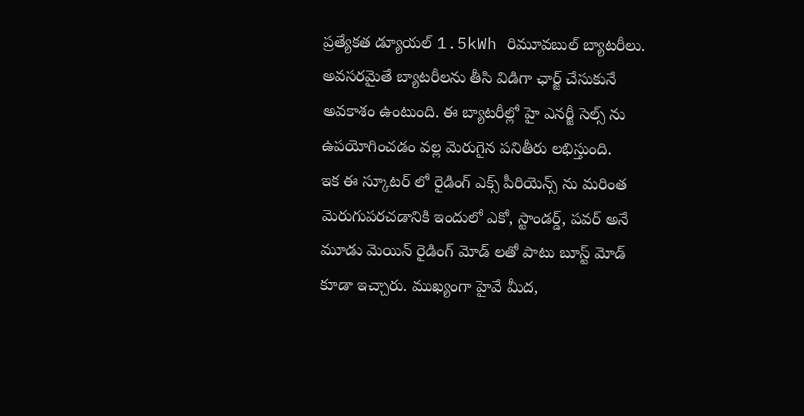ప్రత్యేకత డ్యూయల్ 1.5kWh రిమూవబుల్ బ్యాటరీలు. అవసరమైతే బ్యాటరీలను తీసి విడిగా ఛార్జ్ చేసుకునే అవకాశం ఉంటుంది. ఈ బ్యాటరీల్లో హై ఎనర్జీ సెల్స్ ను ఉపయోగించడం వల్ల మెరుగైన పనితీరు లభిస్తుంది.
ఇక ఈ స్కూటర్ లో రైడింగ్ ఎక్స్ పీరియెన్స్ ను మరింత మెరుగుపరచడానికి ఇందులో ఎకో, స్టాండర్డ్, పవర్ అనే మూడు మెయిన్ రైడింగ్ మోడ్ లతో పాటు బూస్ట్ మోడ్ కూడా ఇచ్చారు. ముఖ్యంగా హైవే మీద,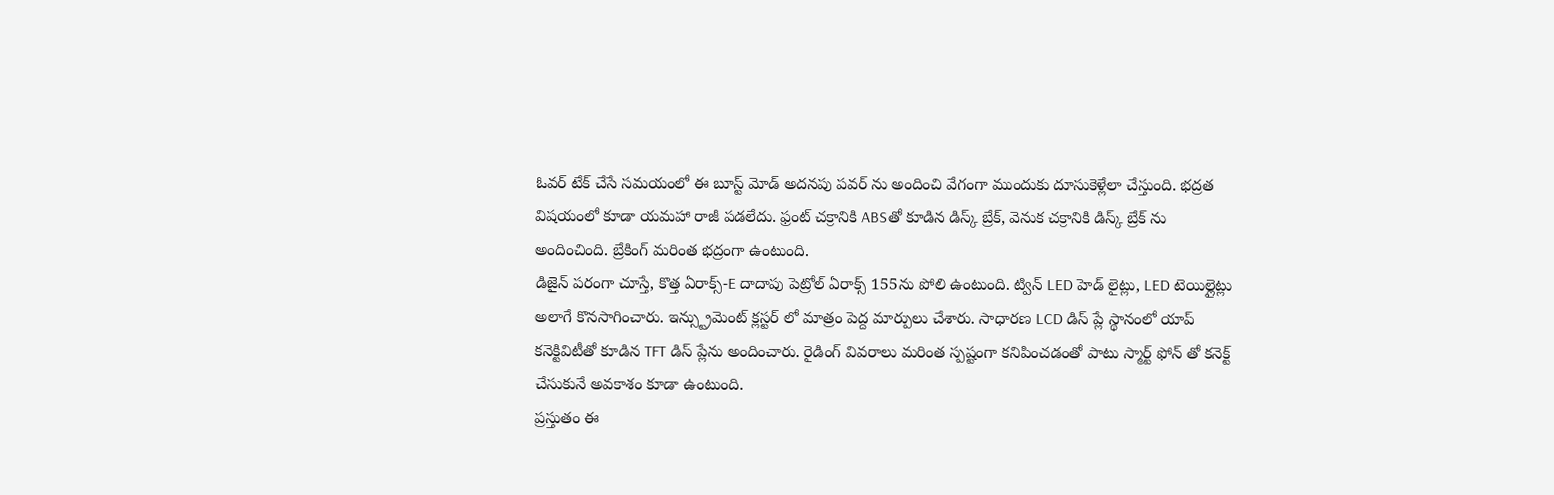ఓవర్ టేక్ చేసే సమయంలో ఈ బూస్ట్ మోడ్ అదనపు పవర్ ను అందించి వేగంగా ముందుకు దూసుకెళ్లేలా చేస్తుంది. భద్రత విషయంలో కూడా యమహా రాజీ పడలేదు. ఫ్రంట్ చక్రానికి ABSతో కూడిన డిస్క్ బ్రేక్, వెనుక చక్రానికి డిస్క్ బ్రేక్ ను అందించింది. బ్రేకింగ్ మరింత భద్రంగా ఉంటుంది.
డిజైన్ పరంగా చూస్తే, కొత్త ఏరాక్స్-E దాదాపు పెట్రోల్ ఏరాక్స్ 155ను పోలి ఉంటుంది. ట్విన్ LED హెడ్ లైట్లు, LED టెయిల్లైట్లు అలాగే కొనసాగించారు. ఇన్స్ట్రుమెంట్ క్లస్టర్ లో మాత్రం పెద్ద మార్పులు చేశారు. సాధారణ LCD డిస్ ప్లే స్థానంలో యాప్ కనెక్టివిటీతో కూడిన TFT డిస్ ప్లేను అందించారు. రైడింగ్ వివరాలు మరింత స్పష్టంగా కనిపించడంతో పాటు స్మార్ట్ ఫోన్ తో కనెక్ట్ చేసుకునే అవకాశం కూడా ఉంటుంది.
ప్రస్తుతం ఈ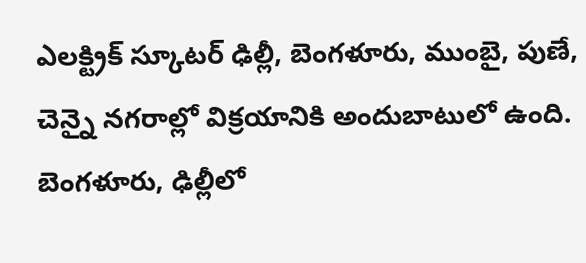ఎలక్ట్రిక్ స్కూటర్ ఢిల్లీ, బెంగళూరు, ముంబై, పుణే, చెన్నై నగరాల్లో విక్రయానికి అందుబాటులో ఉంది. బెంగళూరు, ఢిల్లీలో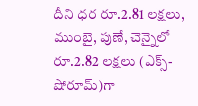దీని ధర రూ.2.81 లక్షలు, ముంబై, పుణే, చెన్నైలో రూ.2.82 లక్షలు (ఎక్స్-షోరూమ్)గా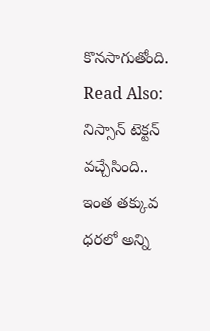కొనసాగుతోంది.
Read Also: నిస్సాన్ టెక్టన్ వచ్చేసింది.. ఇంత తక్కువ ధరలో అన్ని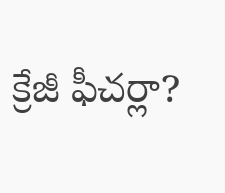క్రేజీ ఫీచర్లా?